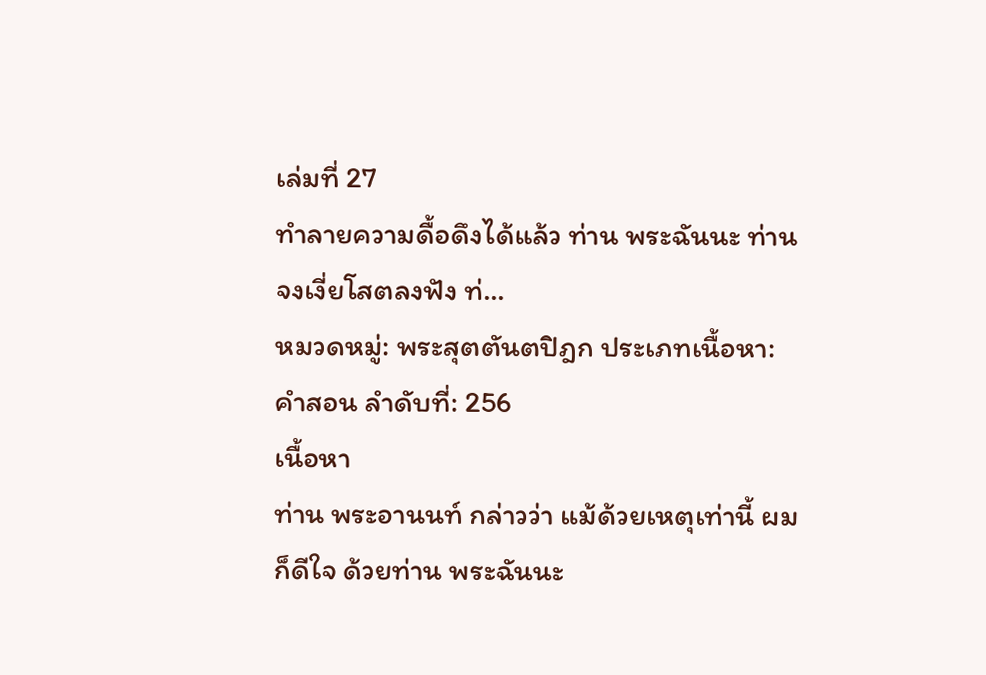เล่มที่ 27
ทำลายความดื้อดึงได้แล้ว ท่าน พระฉันนะ ท่านจงเงี่ยโสตลงฟัง ท่...
หมวดหมู่: พระสุตตันตปิฎก ประเภทเนื้อหา: คำสอน ลำดับที่: 256
เนื้อหา
ท่าน พระอานนท์ กล่าวว่า แม้ด้วยเหตุเท่านี้ ผมก็ดีใจ ด้วยท่าน พระฉันนะ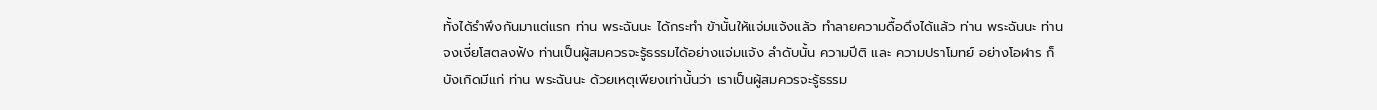ทั้งได้รำพึงกันมาแต่แรก ท่าน พระฉันนะ ได้กระทำ ข้านั้นให้แจ่มแจ้งแล้ว ทำลายความดื้อดึงได้แล้ว ท่าน พระฉันนะ ท่านจงเงี่ยโสตลงฟัง ท่านเป็นผู้สมควรจะรู้ธรรมได้อย่างแจ่มแจ้ง ลำดับนั้น ความปีติ และ ความปราโมทย์ อย่างโอฬาร ก็บังเกิดมีแก่ ท่าน พระฉันนะ ด้วยเหตุเพียงเท่านั้นว่า เราเป็นผู้สมควรจะรู้ธรรม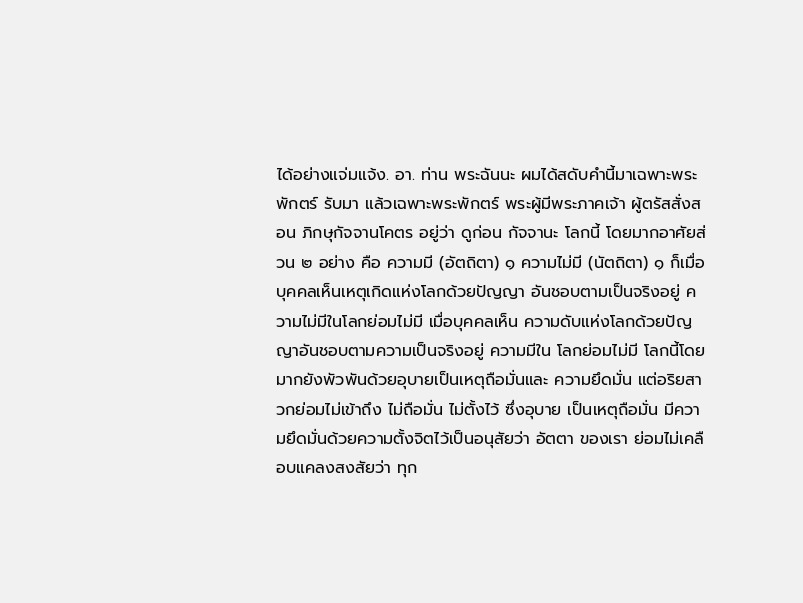ได้อย่างแจ่มแจ้ง. อา. ท่าน พระฉันนะ ผมได้สดับคำนี้มาเฉพาะพระพักตร์ รับมา แล้วเฉพาะพระพักตร์ พระผู้มีพระภาคเจ้า ผู้ตรัสสั่งสอน ภิกษุกัจจานโคตร อยู่ว่า ดูก่อน กัจจานะ โลกนี้ โดยมากอาศัยส่วน ๒ อย่าง คือ ความมี (อัตถิตา) ๑ ความไม่มี (นัตถิตา) ๑ ก็เมื่อบุคคลเห็นเหตุเกิดแห่งโลกด้วยปัญญา อันชอบตามเป็นจริงอยู่ ความไม่มีในโลกย่อมไม่มี เมื่อบุคคลเห็น ความดับแห่งโลกด้วยปัญญาอันชอบตามความเป็นจริงอยู่ ความมีใน โลกย่อมไม่มี โลกนี้โดยมากยังพัวพันด้วยอุบายเป็นเหตุถือมั่นและ ความยึดมั่น แต่อริยสาวกย่อมไม่เข้าถึง ไม่ถือมั่น ไม่ตั้งไว้ ซึ่งอุบาย เป็นเหตุถือมั่น มีความยึดมั่นด้วยความตั้งจิตไว้เป็นอนุสัยว่า อัตตา ของเรา ย่อมไม่เคลือบแคลงสงสัยว่า ทุก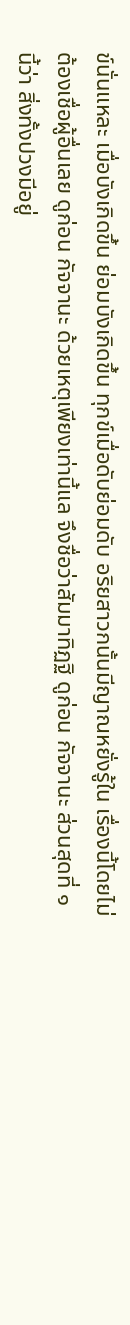ข์นั่นแหละ เมื่อบังเกิดขึ้น ย่อมบังเกิดขึ้น ทุกข์เมื่อดับย่อมดับ อริยสาวกนั้นมีญาณหยั่งรู้ใน เรื่องนี้โดยไม่ต้องเชื่อผู้อื่นเลย ดูก่อน กัจจานะ ด้วยเหตุเพียงเท่านี้แล จึงชื่อว่าสัมมาทิฏฐิ ดูก่อน กัจจานะ ส่วนสุดที่ ๑ นี้ว่า สิ่งทั้งปวงมีอยู่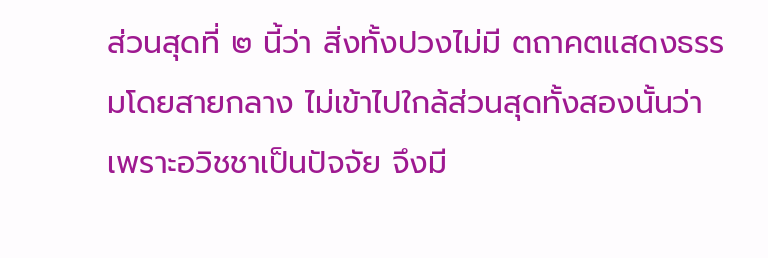ส่วนสุดที่ ๒ นี้ว่า สิ่งทั้งปวงไม่มี ตถาคตแสดงธรรมโดยสายกลาง ไม่เข้าไปใกล้ส่วนสุดทั้งสองนั้นว่า เพราะอวิชชาเป็นปัจจัย จึงมี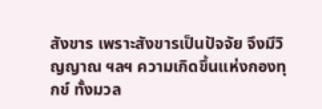สังขาร เพราะสังขารเป็นปัจจัย จึงมีวิญญาณ ฯลฯ ความเกิดขึ้นแห่งกองทุกข์ ทั้งมวล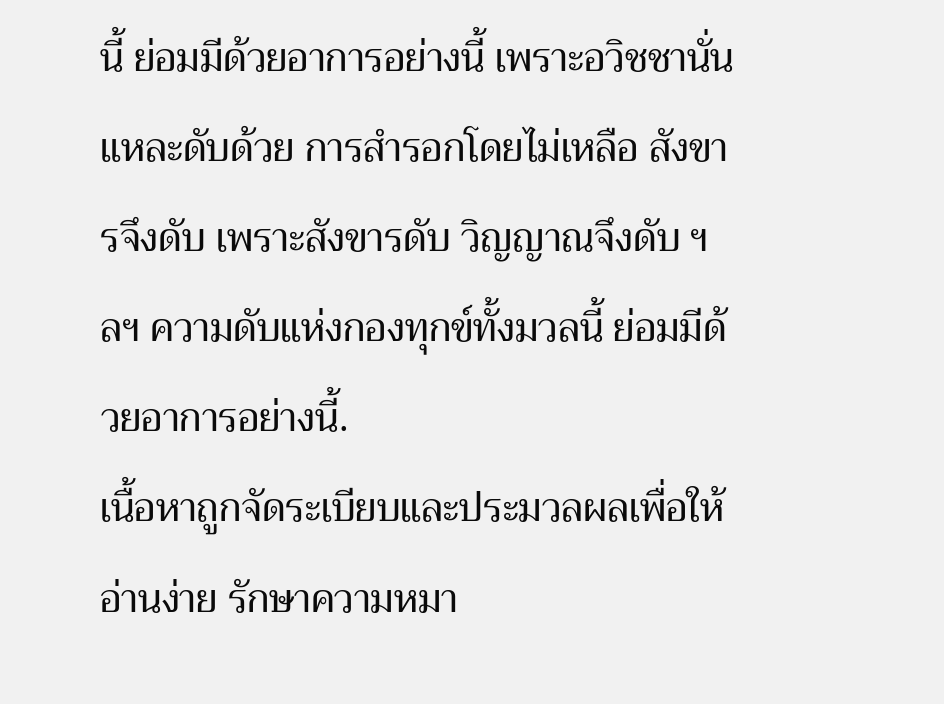นี้ ย่อมมีด้วยอาการอย่างนี้ เพราะอวิชชานั่นแหละดับด้วย การสำรอกโดยไม่เหลือ สังขารจึงดับ เพราะสังขารดับ วิญญาณจึงดับ ฯลฯ ความดับแห่งกองทุกข์ทั้งมวลนี้ ย่อมมีด้วยอาการอย่างนี้.
เนื้อหาถูกจัดระเบียบและประมวลผลเพื่อให้อ่านง่าย รักษาความหมา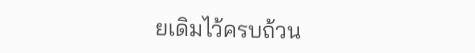ยเดิมไว้ครบถ้วน